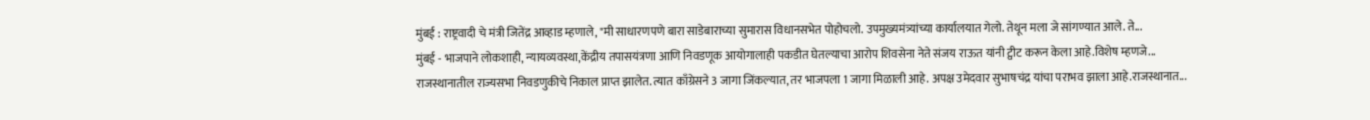मुंबई : राष्ट्रवादी चे मंत्री जितेंद्र आव्हाड म्हणाले, "मी साधारणपणे बारा साडेबाराच्या सुमारास विधानसभेत पोहोचलो. उपमुख्यमंत्र्यांच्या कार्यालयात गेलो. तेथून मला जे सांगण्यात आले. ते...
मुंबई - भाजपाने लोकशाही, न्यायव्यवस्था,केंद्रीय तपासयंत्रणा आणि निवडणूक आयोगालाही पकडीत घेतल्याचा आरोप शिवसेना नेते संजय राऊत यांनी ट्वीट करून केला आहे.विशेष म्हणजे...
राजस्थानातील राज्यसभा निवडणुकीचे निकाल प्राप्त झालेत. त्यात काँग्रेसने 3 जागा जिंकल्यात, तर भाजपला 1 जागा मिळाली आहे. अपक्ष उमेदवार सुभाषचंद्र यांचा पराभव झाला आहे.राजस्थानात...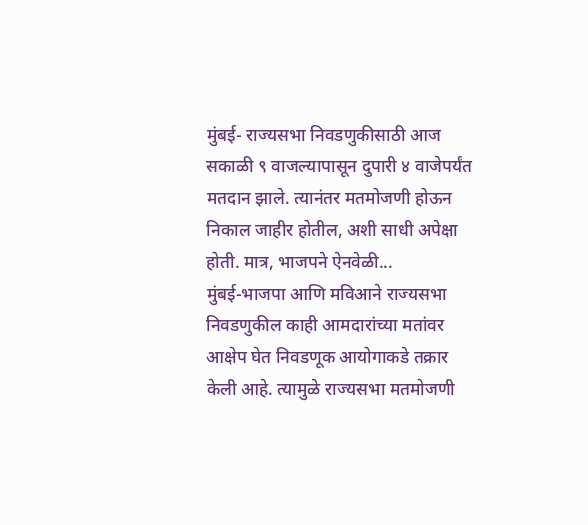मुंबई- राज्यसभा निवडणुकीसाठी आज सकाळी ९ वाजल्यापासून दुपारी ४ वाजेपर्यंत मतदान झाले. त्यानंतर मतमोजणी होऊन निकाल जाहीर होतील, अशी साधी अपेक्षा होती. मात्र, भाजपने ऐनवेळी...
मुंबई-भाजपा आणि मविआने राज्यसभा निवडणुकील काही आमदारांच्या मतांवर आक्षेप घेत निवडणूक आयोगाकडे तक्रार केली आहे. त्यामुळे राज्यसभा मतमोजणी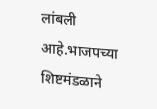लांबली आहे.भाजपच्या शिष्टमंडळाने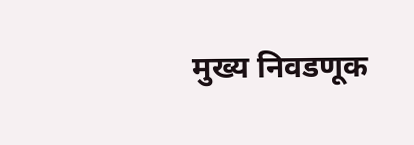मुख्य निवडणूक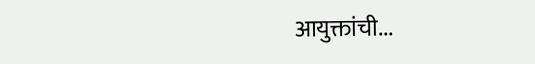आयुक्तांची...